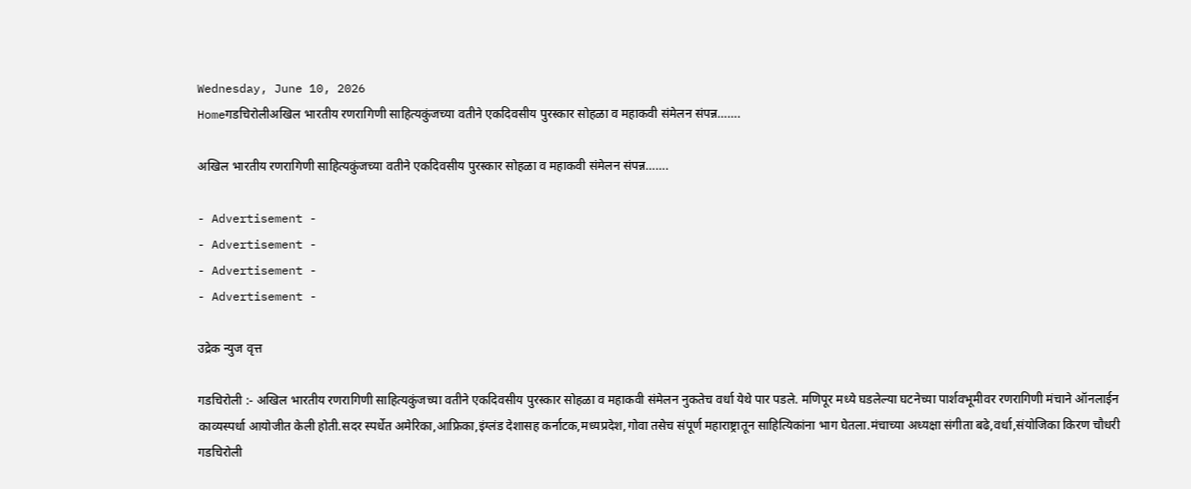Wednesday, June 10, 2026
Homeगडचिरोलीअखिल भारतीय रणरागिणी साहित्यकुंजच्या वतीने एकदिवसीय पुरस्कार सोहळा व महाकवी संमेलन संपन्न…….

अखिल भारतीय रणरागिणी साहित्यकुंजच्या वतीने एकदिवसीय पुरस्कार सोहळा व महाकवी संमेलन संपन्न…….

- Advertisement -
- Advertisement -
- Advertisement -
- Advertisement -

उद्रेक न्युज वृत्त

गडचिरोली :- अखिल भारतीय रणरागिणी साहित्यकुंजच्या वतीने एकदिवसीय पुरस्कार सोहळा व महाकवी संमेलन नुकतेच वर्धा येथे पार पडले. मणिपूर मध्ये घडलेल्या घटनेच्या पार्शवभूमीवर रणरागिणी मंचाने ऑनलाईन काव्यस्पर्धा आयोजीत केली होती.सदर स्पर्धेत अमेरिका,आफ्रिका,इंग्लंड देशासह कर्नाटक,मध्यप्रदेश,गोवा तसेच संपूर्ण महाराष्ट्रातून साहित्यिकांना भाग घेतला.मंचाच्या अध्यक्षा संगीता बढे,वर्धा,संयोजिका किरण चौधरी गडचिरोली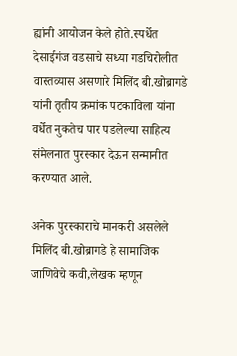ह्यांनी आयोजन केले होते.स्पर्धेत देसाईगंज वडसाचे सध्या गडचिरोलीत वास्तव्यास असणारे मिलिंद बी.खोब्रागडे यांनी तृतीय क्रमांक पटकाविला यांना वर्धेत नुकतेच पार पडलेल्या साहित्य संमेलनात पुरस्कार देऊन सन्मानीत करण्यात आले.

अनेक पुरस्काराचे मानकरी असलेले मिलिंद बी.खोब्रागडे हे सामाजिक जाणिवेचे कवी,लेखक म्हणून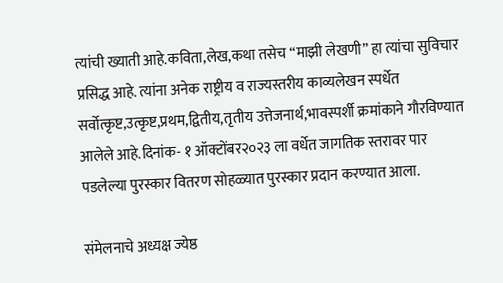त्यांची ख्याती आहे.कविता,लेख,कथा तसेच “माझी लेखणी” हा त्यांचा सुविचार प्रसिद्ध आहे. त्यांना अनेक राष्ट्रीय व राज्यस्तरीय काव्यलेखन स्पर्धेत सर्वोत्कृष्ट,उत्कृष्ट,प्रथम,द्वितीय,तृतीय उत्तेजनार्थ,भावस्पर्शी क्रमांकाने गौरविण्यात आलेले आहे.दिनांक- १ ऑक्टोंबर२०२३ ला वर्धेत जागतिक स्तरावर पार पडलेल्या पुरस्कार वितरण सोहळ्यात पुरस्कार प्रदान करण्यात आला.

संमेलनाचे अध्यक्ष ज्येष्ठ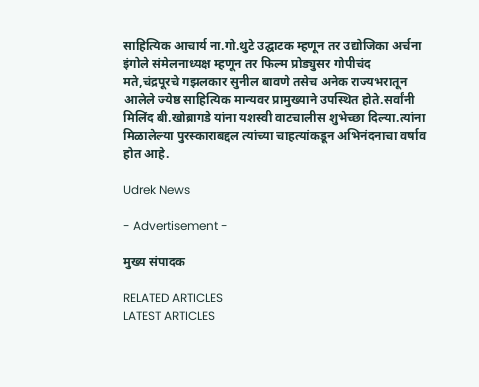साहित्यिक आचार्य ना.गो.थुटे उद्घाटक म्हणून तर उद्योजिका अर्चना इंगोले संमेलनाध्यक्ष म्हणून तर फिल्म प्रोड्युसर गोपीचंद मते,चंद्रपूरचे गझलकार सुनील बावणे तसेच अनेक राज्यभरातून आलेले ज्येष्ठ साहित्यिक मान्यवर प्रामुख्याने उपस्थित होते.सर्वांनी मिलिंद बी.खोब्रागडे यांना यशस्वी वाटचालीस शुभेच्छा दिल्या.त्यांना मिळालेल्या पुरस्काराबद्दल त्यांच्या चाहत्यांकडून अभिनंदनाचा वर्षाव होत आहे.

Udrek News

- Advertisement -

मुख्य संपादक

RELATED ARTICLES
LATEST ARTICLES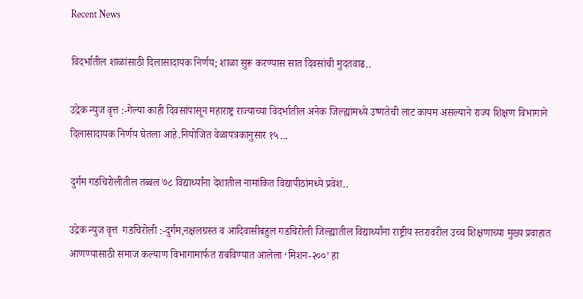Recent News

विदर्भातील शाळांसाठी दिलासादायक निर्णय; शाळा सुरू करण्यास सात दिवसांची मुदतवाढ..

उद्रेक न्युज वृत्त :-गेल्या काही दिवसांपासून महाराष्ट्र राज्याच्या विदर्भातील अनेक जिल्ह्यांमध्ये उष्णतेची लाट कायम असल्याने राज्य शिक्षण विभागाने दिलासादायक निर्णय घेतला आहे.नियोजित वेळापत्रकानुसार १५...

दुर्गम गडचिरोलीतील तब्बल ७८ विद्यार्थ्यांना देशातील नामांकित विद्यापीठांमध्ये प्रवेश..

उद्रेक न्युज वृत्त  गडचिरोली :-दुर्गम,नक्षलग्रस्त व आदिवासीबहुल गडचिरोली जिल्ह्यातील विद्यार्थ्यांना राष्ट्रीय स्तरावरील उच्च शिक्षणाच्या मुख्य प्रवाहात आणण्यासाठी समाज कल्याण विभागामार्फत राबविण्यात आलेला ‘मिशन-२००’ हा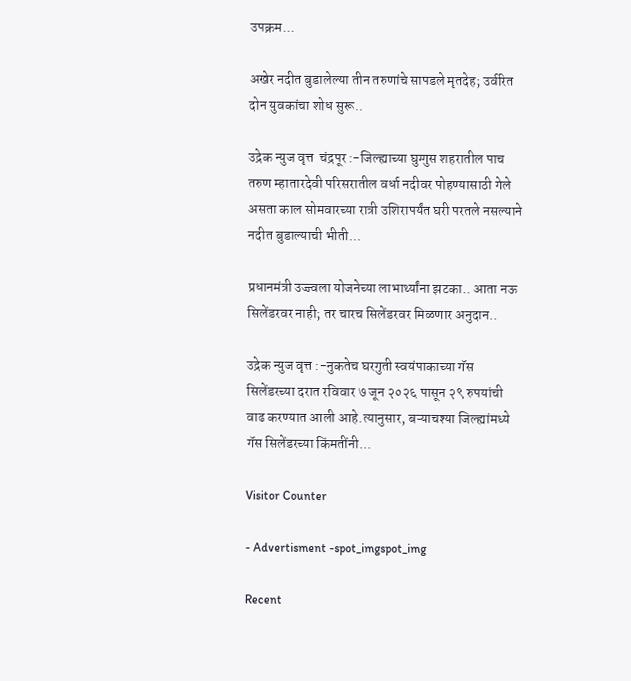उपक्रम...

अखेर नदीत बुडालेल्या तीन तरुणांचे सापडले मृतदेह; उर्वरित दोन युवकांचा शोध सुरू..

उद्रेक न्युज वृत्त  चंद्रपूर :-जिल्ह्याच्या घुग्गुस शहरातील पाच तरुण म्हातारदेवी परिसरातील वर्धा नदीवर पोहण्यासाठी गेले असता काल सोमवारच्या रात्री उशिरापर्यंत घरी परतले नसल्याने नदीत बुडाल्याची भीती...

प्रधानमंत्री उज्ज्वला योजनेच्या लाभार्थ्यांना झटका.. आता नऊ सिलेंडरवर नाही; तर चारच सिलेंडरवर मिळणार अनुदान..

उद्रेक न्युज वृत्त :-नुकतेच घरगुती स्वयंपाकाच्या गॅस सिलेंडरच्या दरात रविवार ७ जून २०२६ पासून २९ रुपयांची वाढ करण्यात आली आहे.त्यानुसार, बऱ्याचश्या जिल्ह्यांमध्ये गॅस सिलेंडरच्या किंमतींनी...

Visitor Counter

- Advertisment -spot_imgspot_img

Recent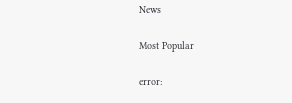News

Most Popular

error: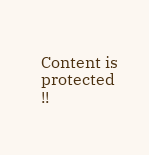Content is protected !!